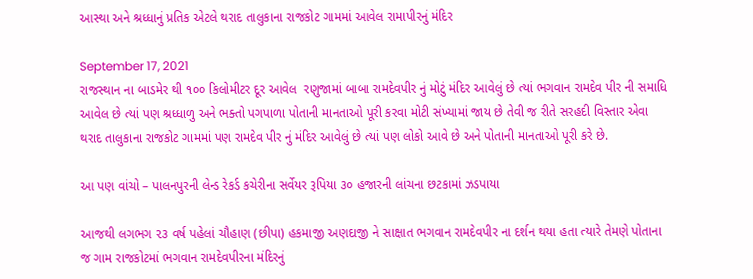આસ્થા અને શ્રધ્ધ‍ાનું પ્રતિક એટલે થરાદ તાલુકાના રાજકોટ ગામમાં આવેલ રામાપીરનું મંદિર

September 17, 2021
રાજસ્થાન ના બાડમેર થી ૧૦૦ કિલોમીટર દૂર આવેલ  રણુજામાં બાબા રામદેવપીર નું મોટું મંદિર આવેલું છે ત્યાં ભગવાન રામદેવ પીર ની સમાધિ આવેલ છે ત્યાં પણ શ્રધ્ધાળુ અને ભક્તો પગપાળા પોતાની માનતાઓ પૂરી કરવા મોટી સંખ્યામાં જાય છે તેવી જ રીતે સરહદી વિસ્તાર એવા થરાદ તાલુકાના રાજકોટ ગામમાં પણ રામદેવ પીર નું મંદિર આવેલું છે ત્યાં પણ લોકો આવે છે અને પોતાની માનતાઓ પૂરી કરે છે.

આ પણ વાંચો – પાલનપુરની લેન્ડ રેકર્ડ કચેરીના સર્વેયર રૂપિયા ૩૦ હજારની લાંચના છટકામાં ઝડપાયા

આજથી લગભગ ૨૩ વર્ષ પહેલાં ચૌહાણ (છીપા) હકમાજી અણદાજી ને સાક્ષાત ભગવાન રામદેવપીર ના દર્શન થયા હતા ત્યારે તેમણે પોતાના જ ગામ રાજકોટમાં ભગવાન રામદેવપીરના મંદિરનું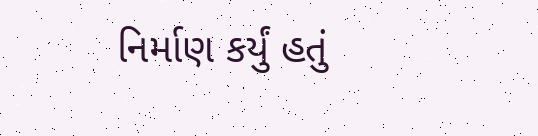નિર્માણ કર્યું હતું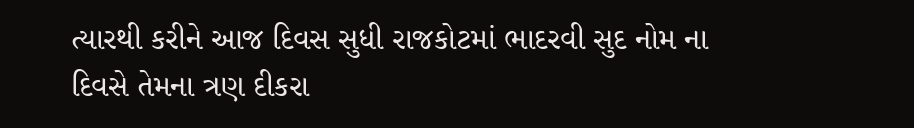ત્યારથી કરીને આજ દિવસ સુધી રાજકોટમાં ભાદરવી સુદ નોમ ના દિવસે તેમના ત્રણ દીકરા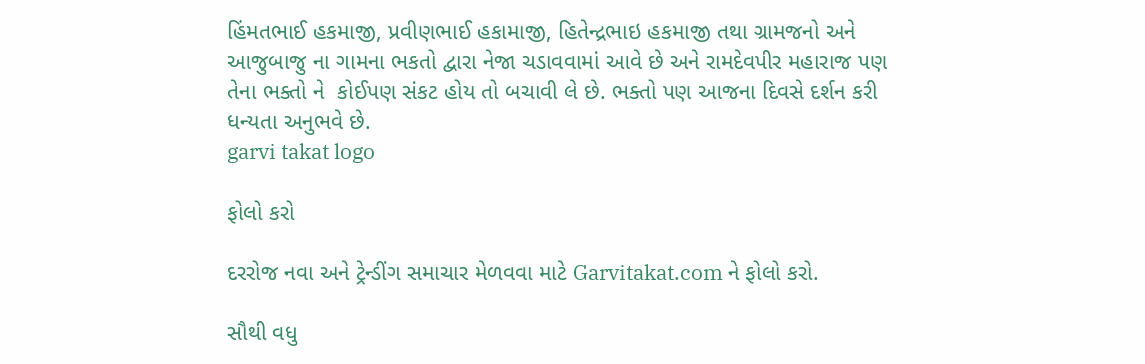હિંમતભાઈ હકમાજી, પ્રવીણભાઈ હકામાજી, હિતેન્દ્રભાઇ હકમાજી તથા ગ્રામજનો અને આજુબાજુ ના ગામના ભકતો દ્વારા નેજા ચડાવવામાં આવે છે અને રામદેવપીર મહારાજ પણ તેના ભક્તો ને  કોઈપણ સંકટ હોય તો બચાવી લે છે. ભક્તો પણ આજના દિવસે દર્શન કરી ધન્યતા અનુભવે છે.
garvi takat logo

ફોલો કરો

દરરોજ નવા અને ટ્રેન્ડીંગ સમાચાર મેળવવા માટે Garvitakat.com ને ફોલો કરો.

સૌથી વધુ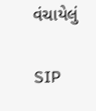વંચાયેલું

SIP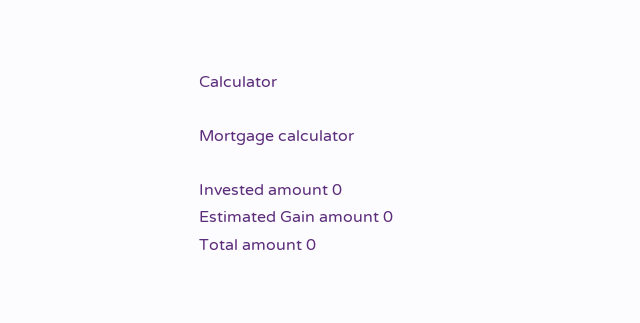Calculator

Mortgage calculator

Invested amount 0
Estimated Gain amount 0
Total amount 0